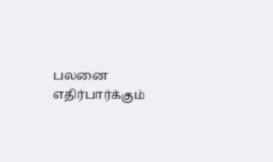பலனை எதிர்பார்க்கும்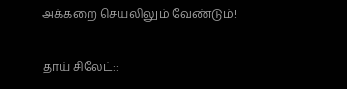அக்கறை செயலிலும் வேண்டும்!

தாய் சிலேட்::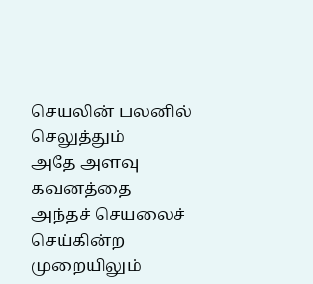செயலின் பலனில் செலுத்தும்
அதே அளவு கவனத்தை
அந்தச் செயலைச் செய்கின்ற
முறையிலும்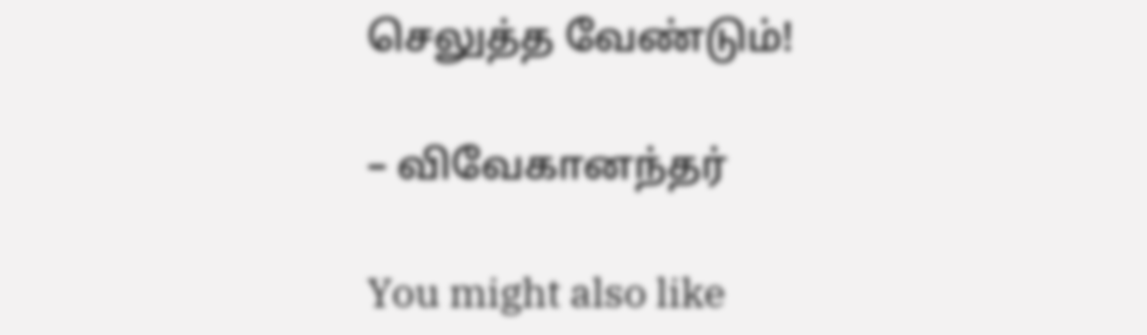செலுத்த வேண்டும்!

– விவேகானந்தர்

You might also like